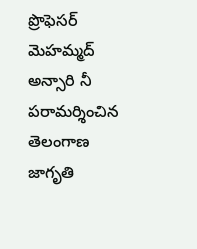ప్రొఫెసర్ మెహమ్మద్ అన్సారి నీ పరామర్శించిన తెలంగాణ జాగృతి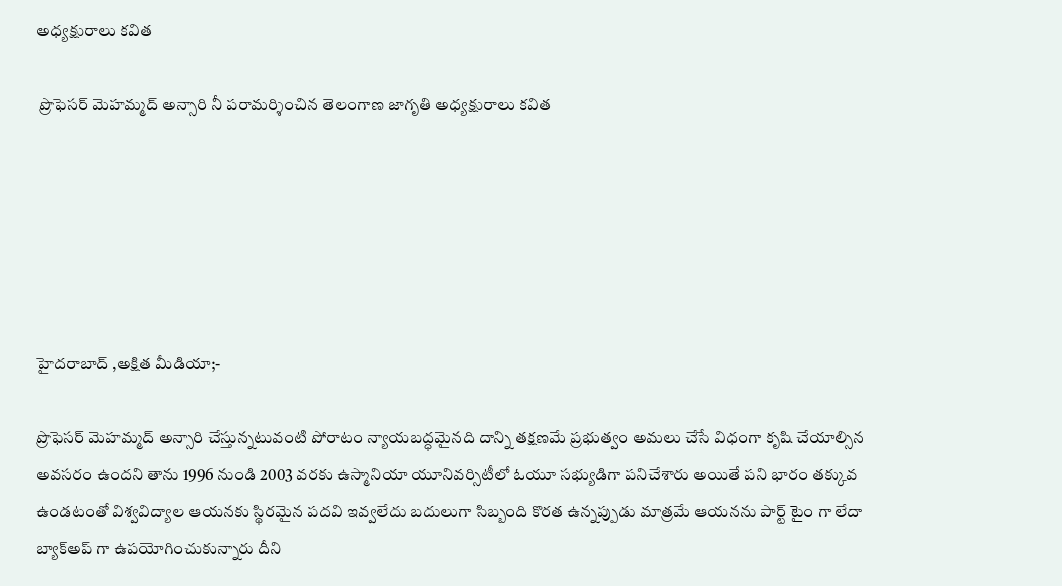అధ్యక్షురాలు కవిత

 ప్రొఫెసర్ మెహమ్మద్ అన్సారి నీ పరామర్శించిన తెలంగాణ జాగృతి అధ్యక్షురాలు కవిత






హైదరాబాద్ ,అక్షిత మీడియా;-

ప్రొఫెసర్ మెహమ్మద్ అన్సారి చేస్తున్నటువంటి పోరాటం న్యాయబద్ధమైనది దాన్ని తక్షణమే ప్రభుత్వం అమలు చేసే విధంగా కృషి చేయాల్సిన అవసరం ఉందని తాను 1996 నుండి 2003 వరకు ఉస్మానియా యూనివర్సిటీలో ఓయూ సభ్యుడిగా పనిచేశారు అయితే పని భారం తక్కువ ఉండటంతో విశ్వవిద్యాల ఆయనకు స్థిరమైన పదవి ఇవ్వలేదు బదులుగా సిబ్బంది కొరత ఉన్నప్పుడు మాత్రమే ఆయనను పార్ట్ టైం గా లేదా బ్యాక్అప్ గా ఉపయోగించుకున్నారు దీని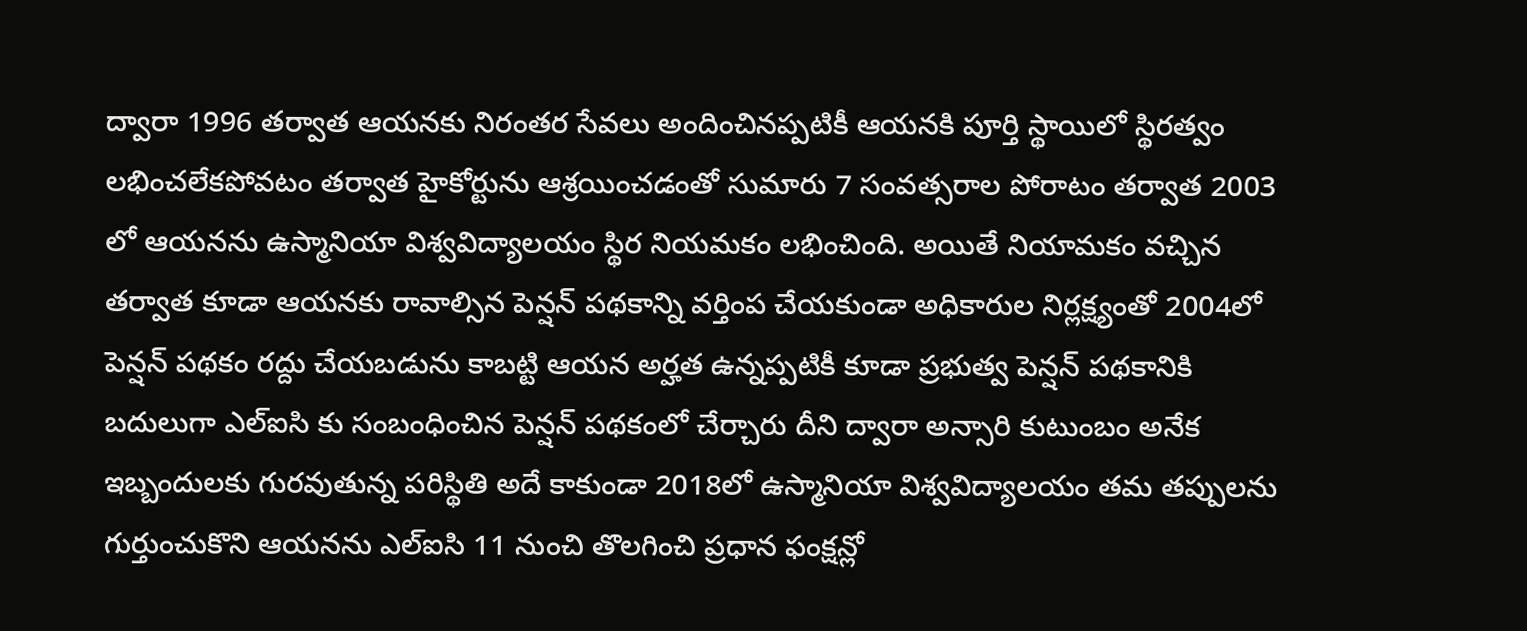ద్వారా 1996 తర్వాత ఆయనకు నిరంతర సేవలు అందించినప్పటికీ ఆయనకి పూర్తి స్థాయిలో స్థిరత్వం లభించలేకపోవటం తర్వాత హైకోర్టును ఆశ్రయించడంతో సుమారు 7 సంవత్సరాల పోరాటం తర్వాత 2003 లో ఆయనను ఉస్మానియా విశ్వవిద్యాలయం స్థిర నియమకం లభించింది. అయితే నియామకం వచ్చిన తర్వాత కూడా ఆయనకు రావాల్సిన పెన్షన్ పథకాన్ని వర్తింప చేయకుండా అధికారుల నిర్లక్ష్యంతో 2004లో పెన్షన్ పథకం రద్దు చేయబడును కాబట్టి ఆయన అర్హత ఉన్నప్పటికీ కూడా ప్రభుత్వ పెన్షన్ పథకానికి బదులుగా ఎల్ఐసి కు సంబంధించిన పెన్షన్ పథకంలో చేర్చారు దీని ద్వారా అన్సారి కుటుంబం అనేక ఇబ్బందులకు గురవుతున్న పరిస్థితి అదే కాకుండా 2018లో ఉస్మానియా విశ్వవిద్యాలయం తమ తప్పులను గుర్తుంచుకొని ఆయనను ఎల్ఐసి 11 నుంచి తొలగించి ప్రధాన ఫంక్షన్లో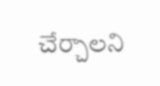చేర్చాలని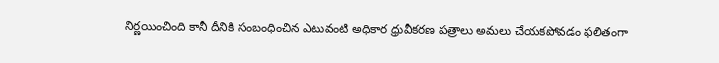నిర్ణయించింది కానీ దీనికి సంబంధించిన ఎటువంటి అధికార ధ్రువీకరణ పత్రాలు అమలు చేయకపోవడం ఫలితంగా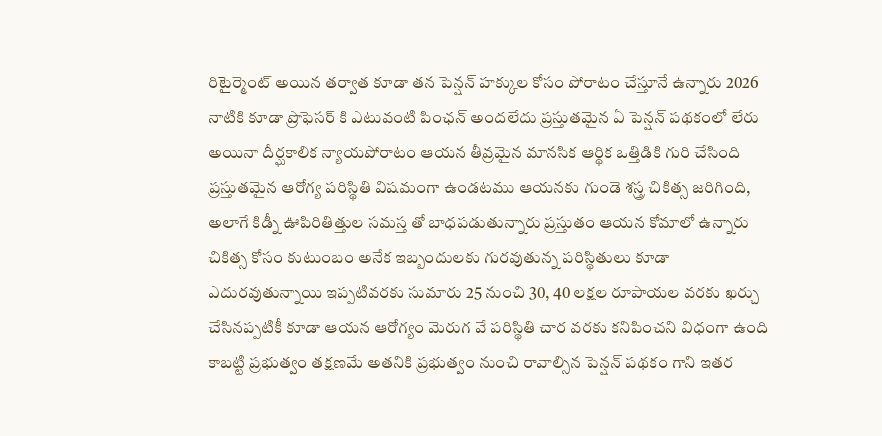రిటైర్మెంట్ అయిన తర్వాత కూడా తన పెన్షన్ హక్కుల కోసం పోరాటం చేస్తూనే ఉన్నారు 2026 నాటికి కూడా ప్రొఫెసర్ కి ఎటువంటి పింఛన్ అందలేదు ప్రస్తుతమైన ఏ పెన్షన్ పథకంలో లేరు అయినా దీర్ఘకాలిక న్యాయపోరాటం ఆయన తీవ్రమైన మానసిక ఆర్థిక ఒత్తిడికి గురి చేసింది ప్రస్తుతమైన ఆరోగ్య పరిస్థితి విషమంగా ఉండటము ఆయనకు గుండె శస్త్ర చికిత్స జరిగింది, అలాగే కిడ్నీ ఊపిరితిత్తుల సమస్త తో బాధపడుతున్నారు ప్రస్తుతం ఆయన కోమాలో ఉన్నారు చికిత్స కోసం కుటుంబం అనేక ఇబ్బందులకు గురవుతున్న పరిస్థితులు కూడా ఎదురవుతున్నాయి ఇప్పటివరకు సుమారు 25 నుంచి 30, 40 లక్షల రూపాయల వరకు ఖర్చు చేసినప్పటికీ కూడా ఆయన ఆరోగ్యం మెరుగ వే పరిస్థితి చార వరకు కనిపించని విధంగా ఉంది కాబట్టి ప్రభుత్వం తక్షణమే అతనికి ప్రభుత్వం నుంచి రావాల్సిన పెన్షన్ పథకం గాని ఇతర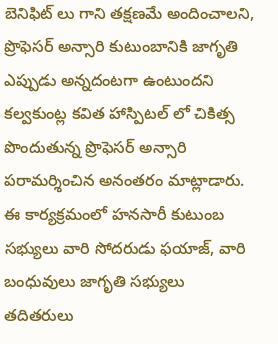బెనిఫిట్ లు గాని తక్షణమే అందించాలని, ప్రొఫెసర్ అన్సారి కుటుంబానికి జాగృతి ఎప్పుడు అన్నదంటగా ఉంటుందని కల్వకుంట్ల కవిత హాస్పిటల్ లో చికిత్స పొందుతున్న ప్రొఫెసర్ అన్సారి పరామర్శించిన అనంతరం మాట్లాడారు. ఈ కార్యక్రమంలో హనసారీ కుటుంబ సభ్యులు వారి సోదరుడు ఫయాజ్, వారి బంధువులు జాగృతి సభ్యులు తదితరులు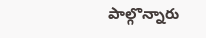పాల్గొన్నారు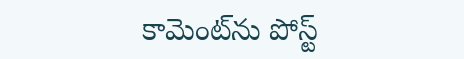కామెంట్‌ను పోస్ట్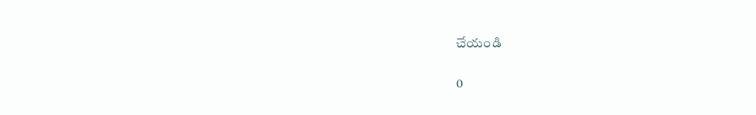చేయండి

0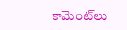కామెంట్‌లు